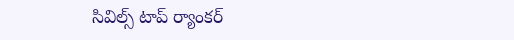సివిల్స్ టాప్ ర్యాంకర్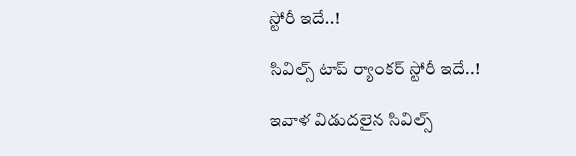స్టోరీ ఇదే..!

సివిల్స్ టాప్ ర్యాంకర్ స్టోరీ ఇదే..!

ఇవాళ విడుదలైన సివిల్స్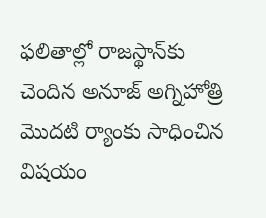ఫలితాల్లో రాజస్థాన్‌కు చెందిన అనూజ్ అగ్నిహోత్రి మొదటి ర్యాంకు సాధించిన విషయం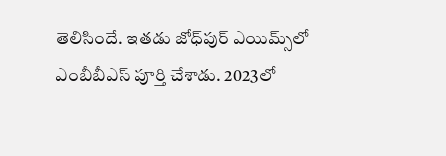తెలిసిందే. ఇతడు జోధ్‌పుర్ ఎయిమ్స్‌లో ఎంబీబీఎస్ పూర్తి చేశాడు. 2023లో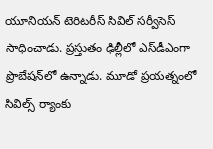యూనియన్ టెరిటరీస్ సివిల్ సర్వీసెస్ సాధించాడు. ప్రస్తుతం ఢిల్లీలో ఎస్‌డీఎంగా ప్రొబేషన్‌లో ఉన్నాడు. మూడో ప్రయత్నంలో సివిల్స్ ర్యాంకు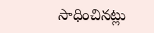సాధించినట్లు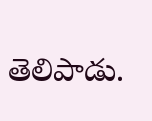తెలిపాడు.